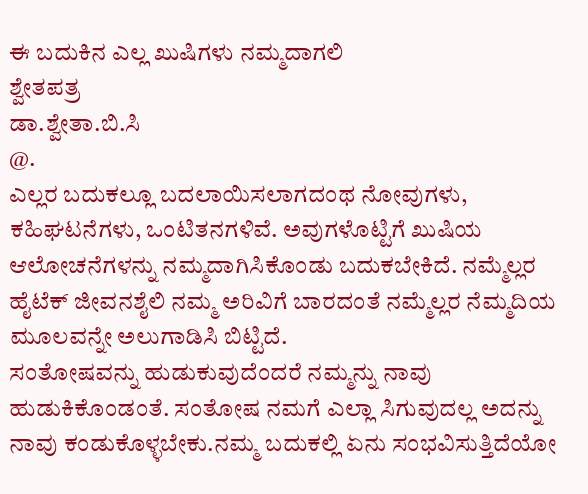ಈ ಬದುಕಿನ ಎಲ್ಲ ಖುಷಿಗಳು ನಮ್ಮದಾಗಲಿ
ಶ್ವೇತಪತ್ರ
ಡಾ.ಶ್ವೇತಾ.ಬಿ.ಸಿ
@.
ಎಲ್ಲರ ಬದುಕಲ್ಲೂ ಬದಲಾಯಿಸಲಾಗದಂಥ ನೋವುಗಳು, ಕಹಿಘಟನೆಗಳು, ಒಂಟಿತನಗಳಿವೆ. ಅವುಗಳೊಟ್ಟಿಗೆ ಖುಷಿಯ ಆಲೋಚನೆಗಳನ್ನು ನಮ್ಮದಾಗಿಸಿಕೊಂಡು ಬದುಕಬೇಕಿದೆ. ನಮ್ಮೆಲ್ಲರ ಹೈಟೆಕ್ ಜೀವನಶೈಲಿ ನಮ್ಮ ಅರಿವಿಗೆ ಬಾರದಂತೆ ನಮ್ಮೆಲ್ಲರ ನೆಮ್ಮದಿಯ ಮೂಲವನ್ನೇ ಅಲುಗಾಡಿಸಿ ಬಿಟ್ಟಿದೆ.
ಸಂತೋಷವನ್ನು ಹುಡುಕುವುದೆಂದರೆ ನಮ್ಮನ್ನು ನಾವು ಹುಡುಕಿಕೊಂಡಂತೆ. ಸಂತೋಷ ನಮಗೆ ಎಲ್ಲಾ ಸಿಗುವುದಲ್ಲ ಅದನ್ನು ನಾವು ಕಂಡುಕೊಳ್ಳಬೇಕು.ನಮ್ಮ ಬದುಕಲ್ಲಿ ಏನು ಸಂಭವಿಸುತ್ತಿದೆಯೋ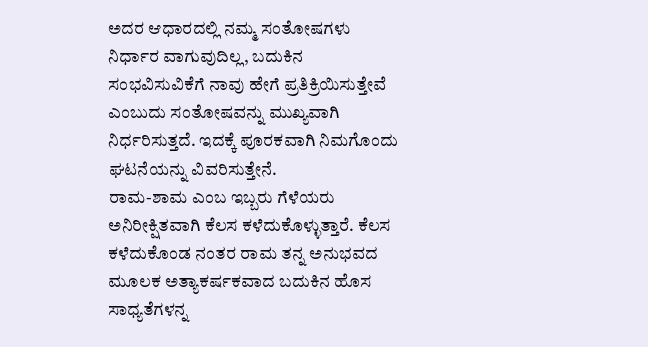ಅದರ ಆಧಾರದಲ್ಲಿ ನಮ್ಮ ಸಂತೋಷಗಳು ನಿರ್ಧಾರ ವಾಗುವುದಿಲ್ಲ, ಬದುಕಿನ ಸಂಭವಿಸುವಿಕೆಗೆ ನಾವು ಹೇಗೆ ಪ್ರತಿಕ್ರಿಯಿಸುತ್ತೇವೆ ಎಂಬುದು ಸಂತೋಷವನ್ನು ಮುಖ್ಯವಾಗಿ ನಿರ್ಧರಿಸುತ್ತದೆ. ಇದಕ್ಕೆ ಪೂರಕವಾಗಿ ನಿಮಗೊಂದು ಘಟನೆಯನ್ನು ವಿವರಿಸುತ್ತೇನೆ.
ರಾಮ-ಶಾಮ ಎಂಬ ಇಬ್ಬರು ಗೆಳೆಯರು ಅನಿರೀಕ್ಷಿತವಾಗಿ ಕೆಲಸ ಕಳೆದುಕೊಳ್ಳುತ್ತಾರೆ. ಕೆಲಸ ಕಳೆದುಕೊಂಡ ನಂತರ ರಾಮ ತನ್ನ ಅನುಭವದ ಮೂಲಕ ಅತ್ಯಾಕರ್ಷಕವಾದ ಬದುಕಿನ ಹೊಸ ಸಾಧ್ಯತೆಗಳನ್ನ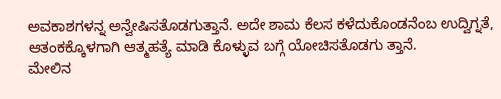ಅವಕಾಶಗಳನ್ನ ಅನ್ವೇಷಿಸತೊಡಗುತ್ತಾನೆ. ಅದೇ ಶಾಮ ಕೆಲಸ ಕಳೆದುಕೊಂಡನೆಂಬ ಉದ್ವಿಗ್ನತೆ, ಆತಂಕಕ್ಕೊಳಗಾಗಿ ಆತ್ಮಹತ್ಯೆ ಮಾಡಿ ಕೊಳ್ಳುವ ಬಗ್ಗೆ ಯೋಚಿಸತೊಡಗು ತ್ತಾನೆ.
ಮೇಲಿನ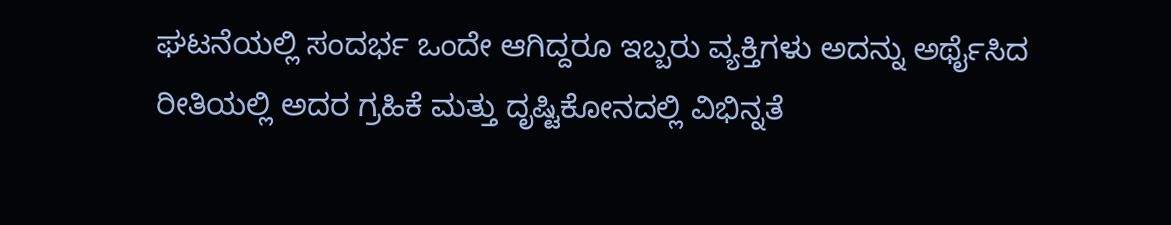ಘಟನೆಯಲ್ಲಿ ಸಂದರ್ಭ ಒಂದೇ ಆಗಿದ್ದರೂ ಇಬ್ಬರು ವ್ಯಕ್ತಿಗಳು ಅದನ್ನು ಅರ್ಥೈಸಿದ ರೀತಿಯಲ್ಲಿ ಅದರ ಗ್ರಹಿಕೆ ಮತ್ತು ದೃಷ್ಟಿಕೋನದಲ್ಲಿ ವಿಭಿನ್ನತೆ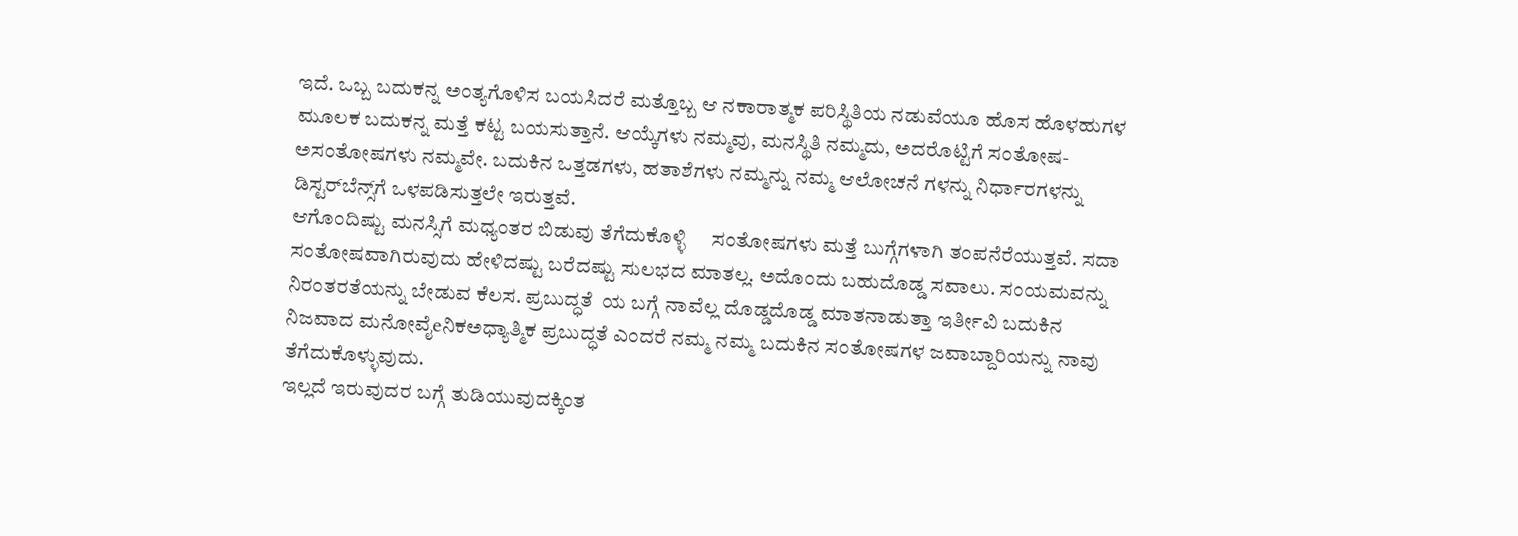ಇದೆ. ಒಬ್ಬ ಬದುಕನ್ನ ಅಂತ್ಯಗೊಳಿಸ ಬಯಸಿದರೆ ಮತ್ತೊಬ್ಬ ಆ ನಕಾರಾತ್ಮಕ ಪರಿಸ್ಥಿತಿಯ ನಡುವೆಯೂ ಹೊಸ ಹೊಳಹುಗಳ ಮೂಲಕ ಬದುಕನ್ನ ಮತ್ತೆ ಕಟ್ಟ ಬಯಸುತ್ತಾನೆ. ಆಯ್ಕೆಗಳು ನಮ್ಮವು, ಮನಸ್ಥಿತಿ ನಮ್ಮದು, ಅದರೊಟ್ಟಿಗೆ ಸಂತೋಷ-ಅಸಂತೋಷಗಳು ನಮ್ಮವೇ. ಬದುಕಿನ ಒತ್ತಡಗಳು, ಹತಾಶೆಗಳು ನಮ್ಮನ್ನು ನಮ್ಮ ಆಲೋಚನೆ ಗಳನ್ನು ನಿರ್ಧಾರಗಳನ್ನು ಡಿಸ್ಟರ್‌ಬೆನ್ಸ್‌ಗೆ ಒಳಪಡಿಸುತ್ತಲೇ ಇರುತ್ತವೆ.
ಆಗೊಂದಿಷ್ಟು ಮನಸ್ಸಿಗೆ ಮಧ್ಯಂತರ ಬಿಡುವು ತೆಗೆದುಕೊಳ್ಳಿ     ಸಂತೋಷಗಳು ಮತ್ತೆ ಬುಗ್ಗೆಗಳಾಗಿ ತಂಪನೆರೆಯುತ್ತವೆ. ಸದಾ ಸಂತೋಷವಾಗಿರುವುದು ಹೇಳಿದಷ್ಟು ಬರೆದಷ್ಟು ಸುಲಭದ ಮಾತಲ್ಲ. ಅದೊಂದು ಬಹುದೊಡ್ಡ ಸವಾಲು. ಸಂಯಮವನ್ನು ನಿರಂತರತೆಯನ್ನು ಬೇಡುವ ಕೆಲಸ. ಪ್ರಬುದ್ಧತೆ  ಯ ಬಗ್ಗೆ ನಾವೆಲ್ಲ ದೊಡ್ಡದೊಡ್ಡ ಮಾತನಾಡುತ್ತಾ ಇರ್ತೀವಿ ಬದುಕಿನ ನಿಜವಾದ ಮನೋವೈeನಿಕಅಧ್ಯಾತ್ಮಿಕ ಪ್ರಬುದ್ಧತೆ ಎಂದರೆ ನಮ್ಮ ನಮ್ಮ ಬದುಕಿನ ಸಂತೋಷಗಳ ಜವಾಬ್ದಾರಿಯನ್ನು ನಾವು ತೆಗೆದುಕೊಳ್ಳುವುದು.
ಇಲ್ಲದೆ ಇರುವುದರ ಬಗ್ಗೆ ತುಡಿಯುವುದಕ್ಕಿಂತ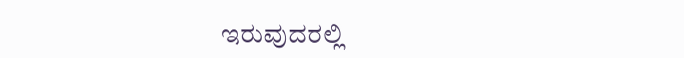ಇರುವುದರಲ್ಲಿ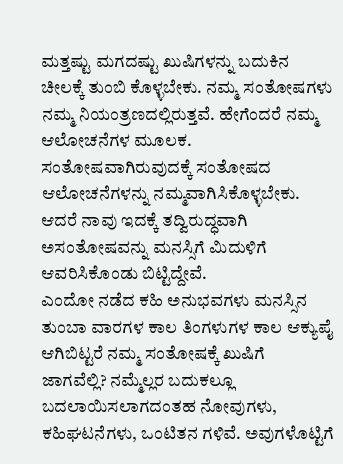ಮತ್ತಷ್ಟು ಮಗದಷ್ಟು ಖುಷಿಗಳನ್ನು ಬದುಕಿನ ಚೀಲಕ್ಕೆ ತುಂಬಿ ಕೊಳ್ಳಬೇಕು. ನಮ್ಮ ಸಂತೋಷಗಳು  ನಮ್ಮ ನಿಯಂತ್ರಣದಲ್ಲಿರುತ್ತವೆ. ಹೇಗೆಂದರೆ ನಮ್ಮ ಆಲೋಚನೆಗಳ ಮೂಲಕ. ಸಂತೋಷವಾಗಿರುವುದಕ್ಕೆ ಸಂತೋಷದ ಆಲೋಚನೆಗಳನ್ನು ನಮ್ಮವಾಗಿಸಿಕೊಳ್ಳಬೇಕು. ಆದರೆ ನಾವು ಇದಕ್ಕೆ ತದ್ವಿರುದ್ಧವಾಗಿ ಅಸಂತೋಷವನ್ನು ಮನಸ್ಸಿಗೆ ಮಿದುಳಿಗೆ ಆವರಿಸಿಕೊಂಡು ಬಿಟ್ಟಿದ್ದೇವೆ.
ಎಂದೋ ನಡೆದ ಕಹಿ ಅನುಭವಗಳು ಮನಸ್ಸಿನ ತುಂಬಾ ವಾರಗಳ ಕಾಲ ತಿಂಗಳುಗಳ ಕಾಲ ಆಕ್ಯುಪೈ ಆಗಿಬಿಟ್ಟರೆ ನಮ್ಮ ಸಂತೋಷಕ್ಕೆ ಖುಷಿಗೆ ಜಾಗವೆಲ್ಲಿ? ನಮ್ಮೆಲ್ಲರ ಬದುಕಲ್ಲೂ ಬದಲಾಯಿಸಲಾಗದಂತಹ ನೋವುಗಳು, ಕಹಿಘಟನೆಗಳು, ಒಂಟಿತನ ಗಳಿವೆ. ಅವುಗಳೊಟ್ಟಿಗೆ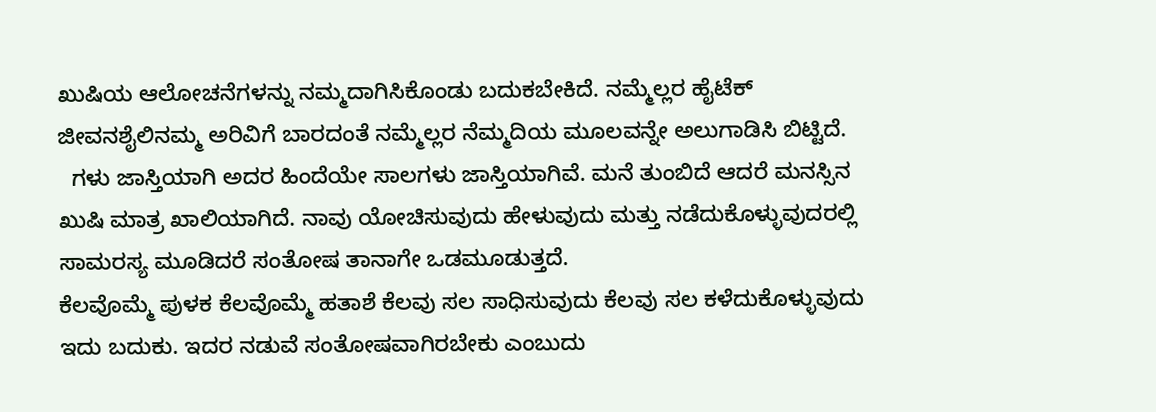ಖುಷಿಯ ಆಲೋಚನೆಗಳನ್ನು ನಮ್ಮದಾಗಿಸಿಕೊಂಡು ಬದುಕಬೇಕಿದೆ. ನಮ್ಮೆಲ್ಲರ ಹೈಟೆಕ್ ಜೀವನಶೈಲಿನಮ್ಮ ಅರಿವಿಗೆ ಬಾರದಂತೆ ನಮ್ಮೆಲ್ಲರ ನೆಮ್ಮದಿಯ ಮೂಲವನ್ನೇ ಅಲುಗಾಡಿಸಿ ಬಿಟ್ಟಿದೆ.
  ಗಳು ಜಾಸ್ತಿಯಾಗಿ ಅದರ ಹಿಂದೆಯೇ ಸಾಲಗಳು ಜಾಸ್ತಿಯಾಗಿವೆ. ಮನೆ ತುಂಬಿದೆ ಆದರೆ ಮನಸ್ಸಿನ ಖುಷಿ ಮಾತ್ರ ಖಾಲಿಯಾಗಿದೆ. ನಾವು ಯೋಚಿಸುವುದು ಹೇಳುವುದು ಮತ್ತು ನಡೆದುಕೊಳ್ಳುವುದರಲ್ಲಿ ಸಾಮರಸ್ಯ ಮೂಡಿದರೆ ಸಂತೋಷ ತಾನಾಗೇ ಒಡಮೂಡುತ್ತದೆ.
ಕೆಲವೊಮ್ಮೆ ಪುಳಕ ಕೆಲವೊಮ್ಮೆ ಹತಾಶೆ ಕೆಲವು ಸಲ ಸಾಧಿಸುವುದು ಕೆಲವು ಸಲ ಕಳೆದುಕೊಳ್ಳುವುದು ಇದು ಬದುಕು. ಇದರ ನಡುವೆ ಸಂತೋಷವಾಗಿರಬೇಕು ಎಂಬುದು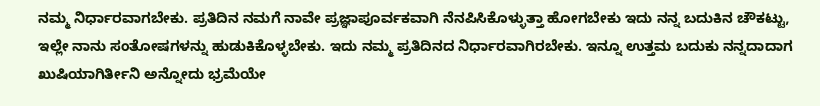ನಮ್ಮ ನಿರ್ಧಾರವಾಗಬೇಕು. ಪ್ರತಿದಿನ ನಮಗೆ ನಾವೇ ಪ್ರಜ್ಞಾಪೂರ್ವಕವಾಗಿ ನೆನಪಿಸಿಕೊಳ್ಳುತ್ತಾ ಹೋಗಬೇಕು ಇದು ನನ್ನ ಬದುಕಿನ ಚೌಕಟ್ಟು, ಇಲ್ಲೇ ನಾನು ಸಂತೋಷಗಳನ್ನು ಹುಡುಕಿಕೊಳ್ಳಬೇಕು. ಇದು ನಮ್ಮ ಪ್ರತಿದಿನದ ನಿರ್ಧಾರವಾಗಿರಬೇಕು. ಇನ್ನೂ ಉತ್ತಮ ಬದುಕು ನನ್ನದಾದಾಗ ಖುಷಿಯಾಗಿರ್ತೀನಿ ಅನ್ನೋದು ಭ್ರಮೆಯೇ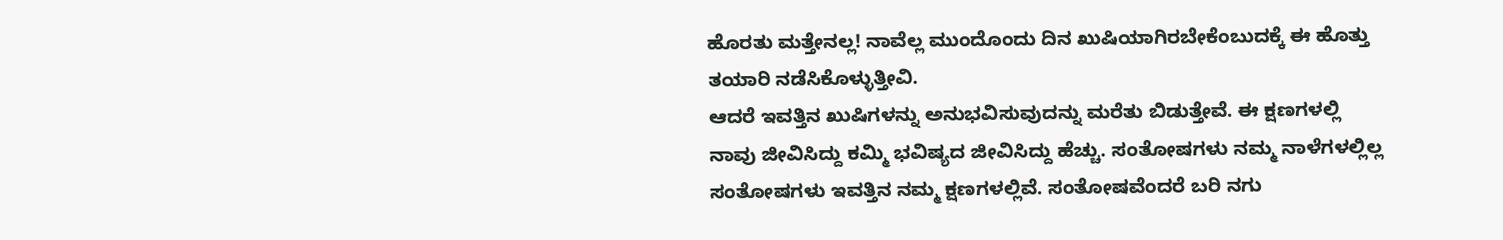ಹೊರತು ಮತ್ತೇನಲ್ಲ! ನಾವೆಲ್ಲ ಮುಂದೊಂದು ದಿನ ಖುಷಿಯಾಗಿರಬೇಕೆಂಬುದಕ್ಕೆ ಈ ಹೊತ್ತು ತಯಾರಿ ನಡೆಸಿಕೊಳ್ಳುತ್ತೀವಿ.
ಆದರೆ ಇವತ್ತಿನ ಖುಷಿಗಳನ್ನು ಅನುಭವಿಸುವುದನ್ನು ಮರೆತು ಬಿಡುತ್ತೇವೆ. ಈ ಕ್ಷಣಗಳಲ್ಲಿ ನಾವು ಜೀವಿಸಿದ್ದು ಕಮ್ಮಿ ಭವಿಷ್ಯದ ಜೀವಿಸಿದ್ದು ಹೆಚ್ಚು. ಸಂತೋಷಗಳು ನಮ್ಮ ನಾಳೆಗಳಲ್ಲಿಲ್ಲ ಸಂತೋಷಗಳು ಇವತ್ತಿನ ನಮ್ಮ ಕ್ಷಣಗಳಲ್ಲಿವೆ. ಸಂತೋಷವೆಂದರೆ ಬರಿ ನಗು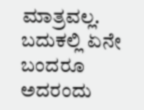ಮಾತ್ರವಲ್ಲ. ಬದುಕಲ್ಲಿ ಏನೇ ಬಂದರೂ ಅದರಂದು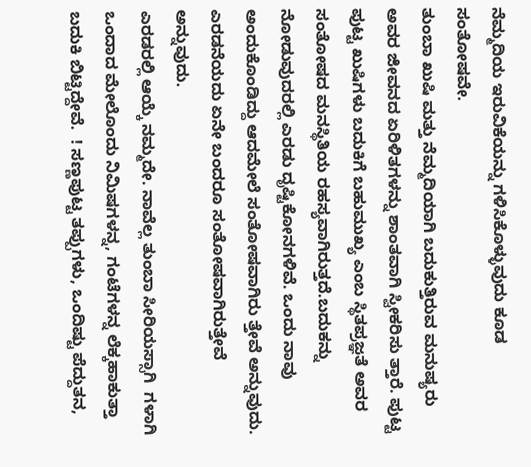ನೆಮ್ಮದಿಯ ಇರುವಿಕೆಯನ್ನು ಗಳಿಸಿಕೊಳ್ಳುವುದು ಕೂಡ ಸಂತೋಷವೇ.
ತುಂಬಾ ಖುಷಿ ಮತ್ತು ನೆಮ್ಮದಿಯಾಗಿ ಬದುಕುತ್ತಿರುವ ಮನುಷ್ಯರು ಅವರ ಜೀವನದ ಏರಿಳಿತಗಳನ್ನು ಶಾಂತವಾಗಿ ಸ್ವೀಕರಿಸು ತ್ತಾರೆ. ಪುಟ್ಟ ಪುಟ್ಟ ಖುಷಿಗಳು ಬದುಕಿಗೆ ಬಹುಮುಖ್ಯ ಎಂಬ ಸ್ಥಿತಪ್ರಜ್ಞತೆ ಅವರ ಸಂತೋಷದ ಮನಸ್ಥಿತಿಯ ರಹಸ್ಯವಾಗಿರುತ್ತದೆ.ಬದುಕನ್ನು ನೋಡುವುದರಲ್ಲಿ ಎರಡು ದೃಷ್ಟಿಕೋನಗಳಿವೆ. ಒಂದು ನಾವು ಅಂದುಕೊಂಡಿದ್ದು ಆದಮೇಲೆ ಸಂತೋಷವಾಗಿರು ತ್ತೇವೆ ಅನ್ನುವುದು. ಎರಡನೆಯದು ಏನೇ ಬಂದರೂ ಸಂತೋಷವಾಗಿರುತ್ತೇವೆ ಅನ್ನುವುದು.
ಎರಡರಲ್ಲಿ ಆಯ್ಕೆ ನಮ್ಮದೇ. ನಾವೆಲ್ಲ ತುಂಬಾ ಸೀರಿಯಸ್ಸಾಗಿ  ಗಳಾಗಿ ಒಂದಾದ ಮೇಲೊಂದು ನಿಮಿಷಗಳನ್ನ, ಗಂಟೆಗಳನ್ನ ಲೆಕ್ಕಹಾಕುತ್ತಾ ಬದುಕಿ ಬಿಟ್ಟಿದ್ದೇವೆ.  ! ಸಣ್ಣಪುಟ್ಟ ತಪ್ಪುಗಳು, ಒಂದಿಷ್ಟು ಪೆದ್ದುತನ,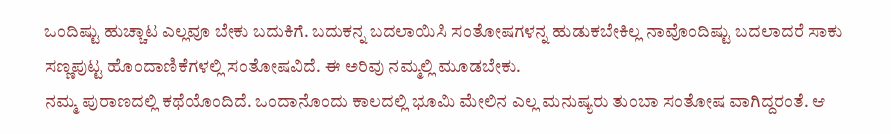ಒಂದಿಷ್ಟು ಹುಚ್ಚಾಟ ಎಲ್ಲವೂ ಬೇಕು ಬದುಕಿಗೆ. ಬದುಕನ್ನ ಬದಲಾಯಿಸಿ ಸಂತೋಷಗಳನ್ನ ಹುಡುಕಬೇಕಿಲ್ಲ ನಾವೊಂದಿಷ್ಟು ಬದಲಾದರೆ ಸಾಕು ಸಣ್ಣಪುಟ್ಟ ಹೊಂದಾಣಿಕೆಗಳಲ್ಲಿ ಸಂತೋಷವಿದೆ. ಈ ಅರಿವು ನಮ್ಮಲ್ಲಿ ಮೂಡಬೇಕು.
ನಮ್ಮ ಪುರಾಣದಲ್ಲಿ ಕಥೆಯೊಂದಿದೆ. ಒಂದಾನೊಂದು ಕಾಲದಲ್ಲಿ ಭೂಮಿ ಮೇಲಿನ ಎಲ್ಲ ಮನುಷ್ಯರು ತುಂಬಾ ಸಂತೋಷ ವಾಗಿದ್ದರಂತೆ. ಆ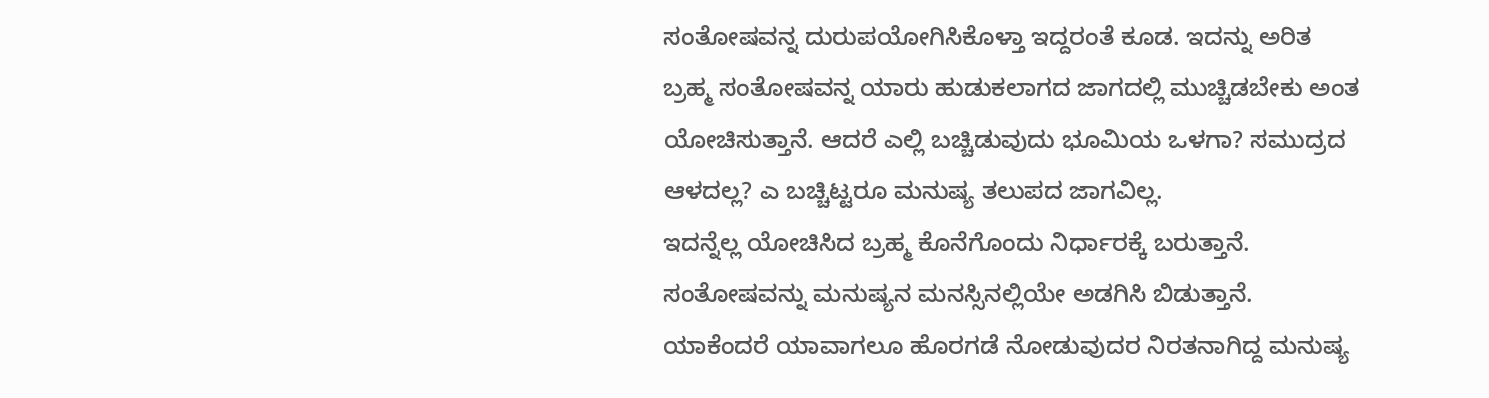ಸಂತೋಷವನ್ನ ದುರುಪಯೋಗಿಸಿಕೊಳ್ತಾ ಇದ್ದರಂತೆ ಕೂಡ. ಇದನ್ನು ಅರಿತ ಬ್ರಹ್ಮ ಸಂತೋಷವನ್ನ ಯಾರು ಹುಡುಕಲಾಗದ ಜಾಗದಲ್ಲಿ ಮುಚ್ಚಿಡಬೇಕು ಅಂತ ಯೋಚಿಸುತ್ತಾನೆ. ಆದರೆ ಎಲ್ಲಿ ಬಚ್ಚಿಡುವುದು ಭೂಮಿಯ ಒಳಗಾ? ಸಮುದ್ರದ ಆಳದಲ್ಲ? ಎ ಬಚ್ಚಿಟ್ಟರೂ ಮನುಷ್ಯ ತಲುಪದ ಜಾಗವಿಲ್ಲ.
ಇದನ್ನೆಲ್ಲ ಯೋಚಿಸಿದ ಬ್ರಹ್ಮ ಕೊನೆಗೊಂದು ನಿರ್ಧಾರಕ್ಕೆ ಬರುತ್ತಾನೆ. ಸಂತೋಷವನ್ನು ಮನುಷ್ಯನ ಮನಸ್ಸಿನಲ್ಲಿಯೇ ಅಡಗಿಸಿ ಬಿಡುತ್ತಾನೆ. ಯಾಕೆಂದರೆ ಯಾವಾಗಲೂ ಹೊರಗಡೆ ನೋಡುವುದರ ನಿರತನಾಗಿದ್ದ ಮನುಷ್ಯ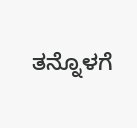ತನ್ನೊಳಗೆ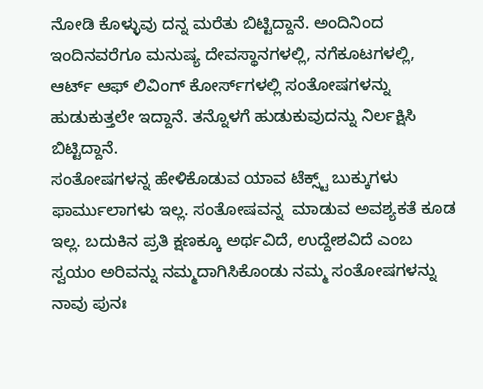ನೋಡಿ ಕೊಳ್ಳುವು ದನ್ನ ಮರೆತು ಬಿಟ್ಟಿದ್ದಾನೆ. ಅಂದಿನಿಂದ ಇಂದಿನವರೆಗೂ ಮನುಷ್ಯ ದೇವಸ್ಥಾನಗಳಲ್ಲಿ, ನಗೆಕೂಟಗಳಲ್ಲಿ, ಆರ್ಟ್ ಆಫ್ ಲಿವಿಂಗ್ ಕೋರ್ಸ್‌ಗಳಲ್ಲಿ ಸಂತೋಷಗಳನ್ನು ಹುಡುಕುತ್ತಲೇ ಇದ್ದಾನೆ. ತನ್ನೊಳಗೆ ಹುಡುಕುವುದನ್ನು ನಿರ್ಲಕ್ಷಿಸಿ ಬಿಟ್ಟಿದ್ದಾನೆ.
ಸಂತೋಷಗಳನ್ನ ಹೇಳಿಕೊಡುವ ಯಾವ ಟೆಕ್ಸ್ಟ್ ಬುಕ್ಕುಗಳು ಫಾರ್ಮುಲಾಗಳು ಇಲ್ಲ. ಸಂತೋಷವನ್ನ  ಮಾಡುವ ಅವಶ್ಯಕತೆ ಕೂಡ ಇಲ್ಲ. ಬದುಕಿನ ಪ್ರತಿ ಕ್ಷಣಕ್ಕೂ ಅರ್ಥವಿದೆ, ಉದ್ದೇಶವಿದೆ ಎಂಬ ಸ್ವಯಂ ಅರಿವನ್ನು ನಮ್ಮದಾಗಿಸಿಕೊಂಡು ನಮ್ಮ ಸಂತೋಷಗಳನ್ನು ನಾವು ಪುನಃ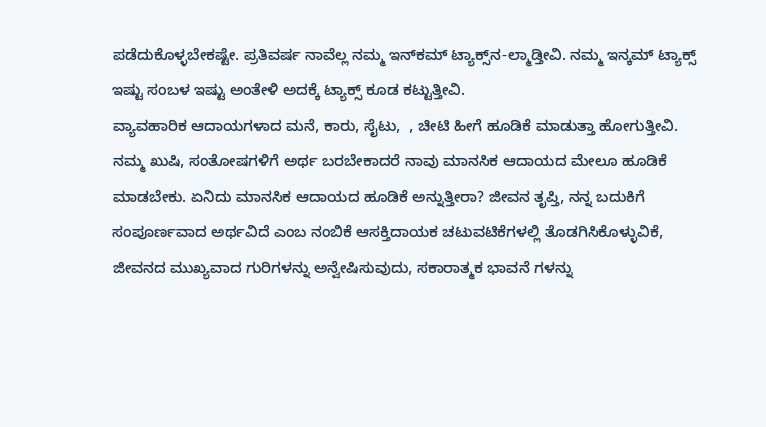ಪಡೆದುಕೊಳ್ಳಬೇಕಷ್ಟೇ. ಪ್ರತಿವರ್ಷ ನಾವೆಲ್ಲ ನಮ್ಮ ಇನ್‌ಕಮ್ ಟ್ಯಾಕ್ಸ್‌ನ-ಲ್ಮಾಡ್ತೀವಿ. ನಮ್ಮ ಇನ್ಕಮ್ ಟ್ಯಾಕ್ಸ್ ಇಷ್ಟು ಸಂಬಳ ಇಷ್ಟು ಅಂತೇಳಿ ಅದಕ್ಕೆ ಟ್ಯಾಕ್ಸ್ ಕೂಡ ಕಟ್ಟುತ್ತೀವಿ.
ವ್ಯಾವಹಾರಿಕ ಆದಾಯಗಳಾದ ಮನೆ, ಕಾರು, ಸೈಟು,  , ಚೀಟಿ ಹೀಗೆ ಹೂಡಿಕೆ ಮಾಡುತ್ತಾ ಹೋಗುತ್ತೀವಿ. ನಮ್ಮ ಖುಷಿ, ಸಂತೋಷಗಳಿಗೆ ಅರ್ಥ ಬರಬೇಕಾದರೆ ನಾವು ಮಾನಸಿಕ ಆದಾಯದ ಮೇಲೂ ಹೂಡಿಕೆ ಮಾಡಬೇಕು. ಏನಿದು ಮಾನಸಿಕ ಆದಾಯದ ಹೂಡಿಕೆ ಅನ್ನುತ್ತೀರಾ? ಜೀವನ ತೃಪ್ತಿ, ನನ್ನ ಬದುಕಿಗೆ ಸಂಪೂರ್ಣವಾದ ಅರ್ಥವಿದೆ ಎಂಬ ನಂಬಿಕೆ ಆಸಕ್ತಿದಾಯಕ ಚಟುವಟಿಕೆಗಳಲ್ಲಿ ತೊಡಗಿಸಿಕೊಳ್ಳುವಿಕೆ, ಜೀವನದ ಮುಖ್ಯವಾದ ಗುರಿಗಳನ್ನು ಅನ್ವೇಷಿಸುವುದು, ಸಕಾರಾತ್ಮಕ ಭಾವನೆ ಗಳನ್ನು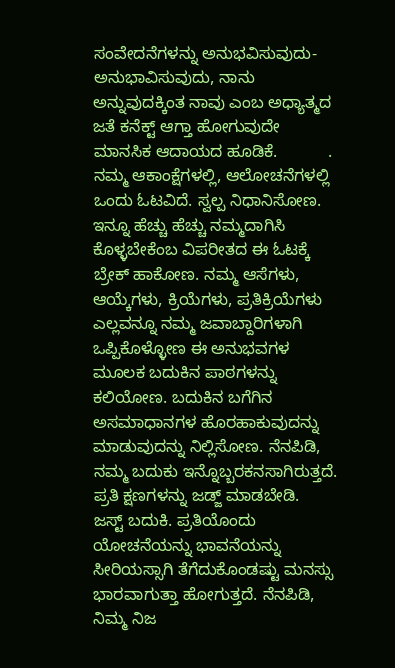ಸಂವೇದನೆಗಳನ್ನು ಅನುಭವಿಸುವುದು-ಅನುಭಾವಿಸುವುದು, ನಾನು ಅನ್ನುವುದಕ್ಕಿಂತ ನಾವು ಎಂಬ ಅಧ್ಯಾತ್ಮದ ಜತೆ ಕನೆಕ್ಟ್ ಆಗ್ತಾ ಹೋಗುವುದೇ ಮಾನಸಿಕ ಆದಾಯದ ಹೂಡಿಕೆ.           .
ನಮ್ಮ ಆಕಾಂಕ್ಷೆಗಳಲ್ಲಿ, ಆಲೋಚನೆಗಳಲ್ಲಿ ಒಂದು ಓಟವಿದೆ. ಸ್ವಲ್ಪ ನಿಧಾನಿಸೋಣ. ಇನ್ನೂ ಹೆಚ್ಚು ಹೆಚ್ಚು ನಮ್ಮದಾಗಿಸಿ ಕೊಳ್ಳಬೇಕೆಂಬ ವಿಪರೀತದ ಈ ಓಟಕ್ಕೆ ಬ್ರೇಕ್ ಹಾಕೋಣ. ನಮ್ಮ ಆಸೆಗಳು, ಆಯ್ಕೆಗಳು, ಕ್ರಿಯೆಗಳು, ಪ್ರತಿಕ್ರಿಯೆಗಳು ಎಲ್ಲವನ್ನೂ ನಮ್ಮ ಜವಾಬ್ದಾರಿಗಳಾಗಿ ಒಪ್ಪಿಕೊಳ್ಳೋಣ ಈ ಅನುಭವಗಳ ಮೂಲಕ ಬದುಕಿನ ಪಾಠಗಳನ್ನು ಕಲಿಯೋಣ. ಬದುಕಿನ ಬಗೆಗಿನ ಅಸಮಾಧಾನಗಳ ಹೊರಹಾಕುವುದನ್ನು  ಮಾಡುವುದನ್ನು ನಿಲ್ಲಿಸೋಣ. ನೆನಪಿಡಿ, ನಮ್ಮ ಬದುಕು ಇನ್ನೊಬ್ಬರಕನಸಾಗಿರುತ್ತದೆ. ಪ್ರತಿ ಕ್ಷಣಗಳನ್ನು ಜಡ್ಜ್ ಮಾಡಬೇಡಿ.
ಜಸ್ಟ್ ಬದುಕಿ. ಪ್ರತಿಯೊಂದು ಯೋಚನೆಯನ್ನು ಭಾವನೆಯನ್ನು ಸೀರಿಯಸ್ಸಾಗಿ ತೆಗೆದುಕೊಂಡಷ್ಟು ಮನಸ್ಸು ಭಾರವಾಗುತ್ತಾ ಹೋಗುತ್ತದೆ. ನೆನಪಿಡಿ, ನಿಮ್ಮ ನಿಜ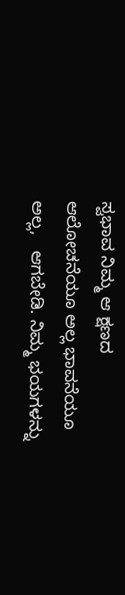ಸ್ವಭಾವ ನಿಮ್ಮ ಆ ಕ್ಷಣದ ಆಲೋಚನೆಯೂ ಅಲ್ಲ ಭಾವನೆಯೂ ಅಲ್ಲ,   ಆಗಬೇಡಿ. ನಿಮ್ಮ ಭಯಗಳನ್ನು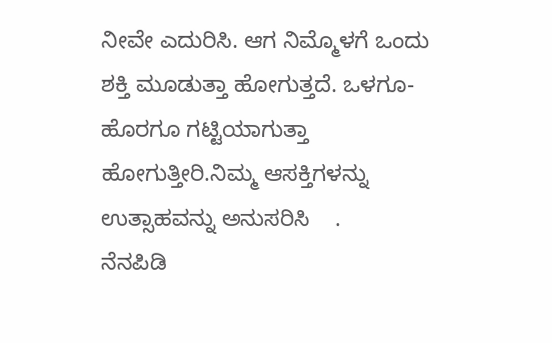ನೀವೇ ಎದುರಿಸಿ. ಆಗ ನಿಮ್ಮೊಳಗೆ ಒಂದು ಶಕ್ತಿ ಮೂಡುತ್ತಾ ಹೋಗುತ್ತದೆ. ಒಳಗೂ- ಹೊರಗೂ ಗಟ್ಟಿಯಾಗುತ್ತಾ ಹೋಗುತ್ತೀರಿ.ನಿಮ್ಮ ಆಸಕ್ತಿಗಳನ್ನು ಉತ್ಸಾಹವನ್ನು ಅನುಸರಿಸಿ    .
ನೆನಪಿಡಿ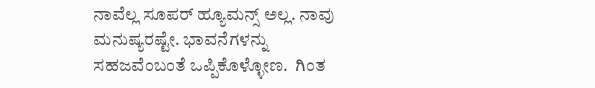ನಾವೆಲ್ಲ ಸೂಪರ್ ಹ್ಯೂಮನ್ಸ್ ಅಲ್ಲ. ನಾವು ಮನುಷ್ಯರಷ್ಟೇ. ಭಾವನೆಗಳನ್ನು ಸಹಜವೆಂಬಂತೆ ಒಪ್ಪಿಕೊಳ್ಳೋಣ.  ಗಿಂತ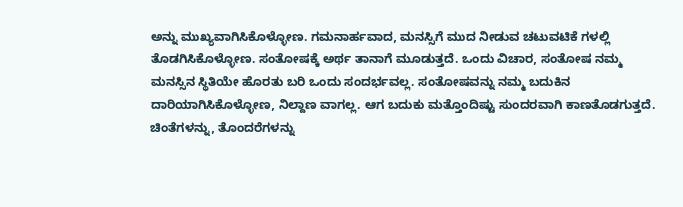ಅನ್ನು ಮುಖ್ಯವಾಗಿಸಿಕೊಳ್ಳೋಣ. ಗಮನಾರ್ಹವಾದ, ಮನಸ್ಸಿಗೆ ಮುದ ನೀಡುವ ಚಟುವಟಿಕೆ ಗಳಲ್ಲಿ ತೊಡಗಿಸಿಕೊಳ್ಳೋಣ. ಸಂತೋಷಕ್ಕೆ ಅರ್ಥ ತಾನಾಗೆ ಮೂಡುತ್ತದೆ. ಒಂದು ವಿಚಾರ, ಸಂತೋಷ ನಮ್ಮ ಮನಸ್ಸಿನ ಸ್ಥಿತಿಯೇ ಹೊರತು ಬರಿ ಒಂದು ಸಂದರ್ಭವಲ್ಲ. ಸಂತೋಷವನ್ನು ನಮ್ಮ ಬದುಕಿನ ದಾರಿಯಾಗಿಸಿಕೊಳ್ಳೋಣ, ನಿಲ್ದಾಣ ವಾಗಲ್ಲ. ಆಗ ಬದುಕು ಮತ್ತೊಂದಿಷ್ಟು ಸುಂದರವಾಗಿ ಕಾಣತೊಡಗುತ್ತದೆ.
ಚಿಂತೆಗಳನ್ನು, ತೊಂದರೆಗಳನ್ನು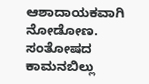ಆಶಾದಾಯಕವಾಗಿ ನೋಡೋಣ. ಸಂತೋಷದ ಕಾಮನಬಿಲ್ಲು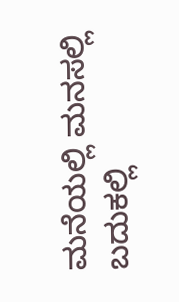ಮನೆಯಲ್ಲಿ ಮನಸಲ್ಲಿ ಬದುಕಲ್ಲಿ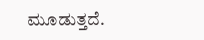ಮೂಡುತ್ತದೆ.